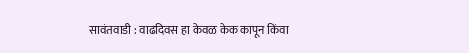सावंतवाडी : वाढदिवस हा केवळ केक कापून किंवा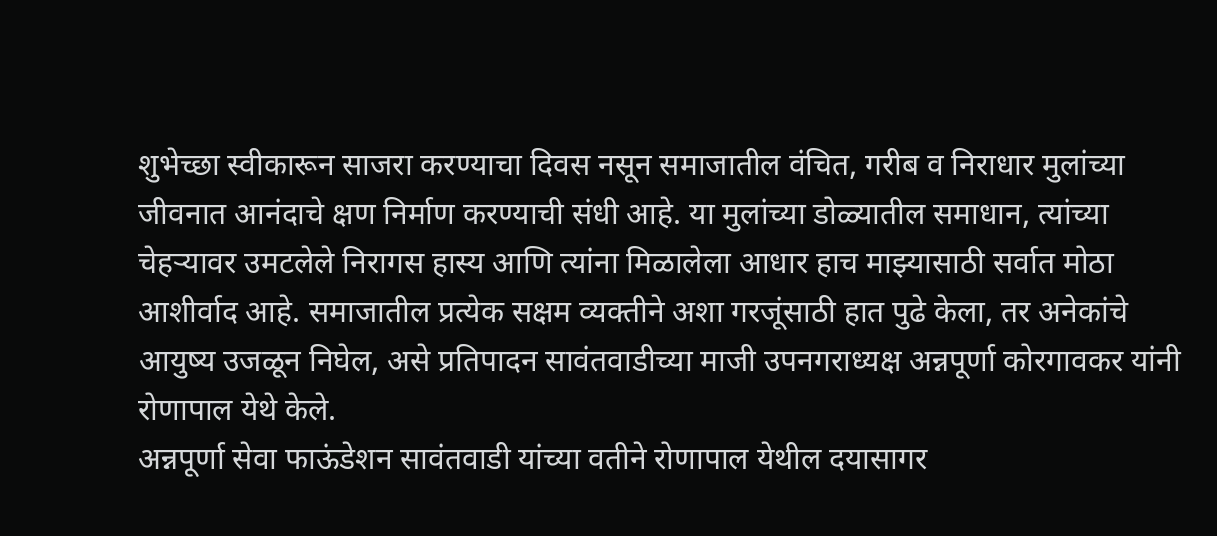शुभेच्छा स्वीकारून साजरा करण्याचा दिवस नसून समाजातील वंचित, गरीब व निराधार मुलांच्या जीवनात आनंदाचे क्षण निर्माण करण्याची संधी आहे. या मुलांच्या डोळ्यातील समाधान, त्यांच्या चेहऱ्यावर उमटलेले निरागस हास्य आणि त्यांना मिळालेला आधार हाच माझ्यासाठी सर्वात मोठा आशीर्वाद आहे. समाजातील प्रत्येक सक्षम व्यक्तीने अशा गरजूंसाठी हात पुढे केला, तर अनेकांचे आयुष्य उजळून निघेल, असे प्रतिपादन सावंतवाडीच्या माजी उपनगराध्यक्ष अन्नपूर्णा कोरगावकर यांनी रोणापाल येथे केले.
अन्नपूर्णा सेवा फाऊंडेशन सावंतवाडी यांच्या वतीने रोणापाल येथील दयासागर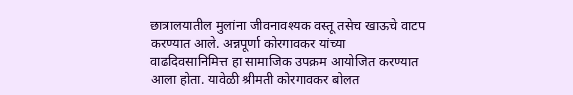छात्रालयातील मुलांना जीवनावश्यक वस्तू तसेच खाऊचे वाटप करण्यात आले. अन्नपूर्णा कोरगावकर यांच्या वाढदिवसानिमित्त हा सामाजिक उपक्रम आयोजित करण्यात आला होता. यावेळी श्रीमती कोरगावकर बोलत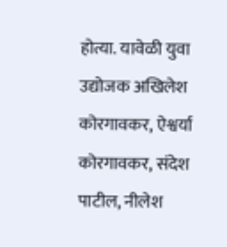होत्या. यावेळी युवा उद्योजक अखिलेश कोरगावकर, ऐश्वर्या कोरगावकर, संदेश पाटील, नीलेश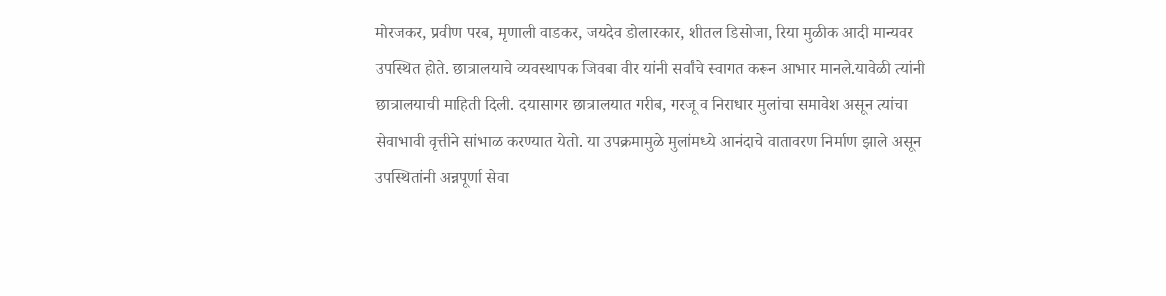मोरजकर, प्रवीण परब, मृणाली वाडकर, जयदेव डोलारकार, शीतल डिसोजा, रिया मुळीक आदी मान्यवर उपस्थित होते. छात्रालयाचे व्यवस्थापक जिवबा वीर यांनी सर्वांचे स्वागत करून आभार मानले.यावेळी त्यांनी छात्रालयाची माहिती दिली. दयासागर छात्रालयात गरीब, गरजू व निराधार मुलांचा समावेश असून त्यांचा सेवाभावी वृत्तीने सांभाळ करण्यात येतो. या उपक्रमामुळे मुलांमध्ये आनंदाचे वातावरण निर्माण झाले असून उपस्थितांनी अन्नपूर्णा सेवा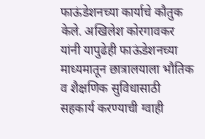फाऊंडेशनच्या कार्याचे कौतुक केले. अखिलेश कोरगावकर यांनी यापुढेही फाऊंडेशनच्या माध्यमातून छात्रालयाला भौतिक व शैक्षणिक सुविधासाठी सहकार्य करण्याची ग्वाही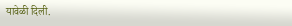यावेळी दिली.